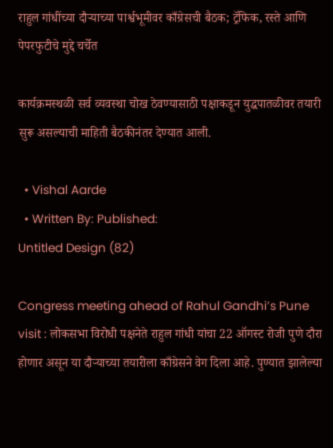राहुल गांधींच्या दौऱ्याच्या पार्श्वभूमीवर काँग्रेसची बैठक; ट्रॅफिक, रस्ते आणि पेपरफुटीचे मुद्दे चर्चेत

कार्यक्रमस्थळी सर्व व्यवस्था चोख ठेवण्यासाठी पक्षाकडून युद्धपातळीवर तयारी सुरू असल्याची माहिती बैठकीनंतर देण्यात आली.

  • Vishal Aarde
  • Written By: Published:
Untitled Design (82)

Congress meeting ahead of Rahul Gandhi’s Pune visit : लोकसभा विरोधी पक्षनेते राहुल गांधी यांचा 22 ऑगस्ट रोजी पुणे दौरा होणार असून या दौऱ्याच्या तयारीला काँग्रेसने वेग दिला आहे. पुण्यात झालेल्या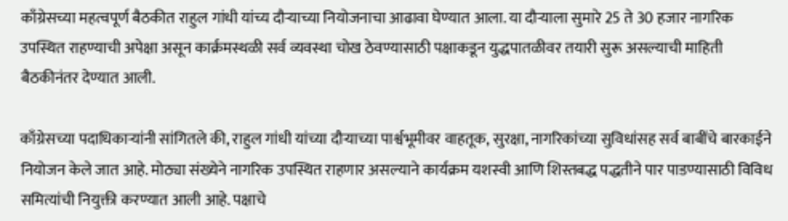काँग्रेसच्या महत्वपूर्ण बैठकीत राहुल गांधी यांच्य दौऱ्याच्या नियोजनाचा आढावा घेण्यात आला. या दौऱ्याला सुमारे 25 ते 30 हजार नागरिक उपस्थित राहण्याची अपेक्षा असून कार्क्रमस्थळी सर्व व्यवस्था चोख ठेवण्यासाठी पक्षाकडून युद्धपातळीवर तयारी सुरू असल्याची माहिती बैठकीनंतर देण्यात आली.

काँग्रेसच्या पदाधिकाऱ्यांनी सांगितले की, राहुल गांधी यांच्या दौऱ्याच्या पार्श्वभूमीवर वाहतूक, सुरक्षा, नागरिकांच्या सुविधांसह सर्व बाबींचे बारकाईने नियोजन केले जात आहे. मोठ्या संख्येने नागरिक उपस्थित राहणार असल्याने कार्यक्रम यशस्वी आणि शिस्तबद्ध पद्धतीने पार पाडण्यासाठी विविध समित्यांची नियुक्ती करण्यात आली आहे. पक्षाचे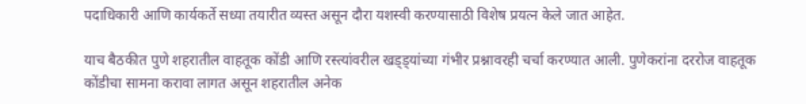पदाधिकारी आणि कार्यकर्ते सध्या तयारीत व्यस्त असून दौरा यशस्वी करण्यासाठी विशेष प्रयत्न केले जात आहेत.

याच बैठकीत पुणे शहरातील वाहतूक कोंडी आणि रस्त्यांवरील खड्ड्यांच्या गंभीर प्रश्नावरही चर्चा करण्यात आली. पुणेकरांना दररोज वाहतूक कोंडीचा सामना करावा लागत असून शहरातील अनेक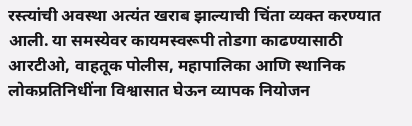रस्त्यांची अवस्था अत्यंत खराब झाल्याची चिंता व्यक्त करण्यात आली. या समस्येवर कायमस्वरूपी तोडगा काढण्यासाठी आरटीओ, वाहतूक पोलीस, महापालिका आणि स्थानिक लोकप्रतिनिधींना विश्वासात घेऊन व्यापक नियोजन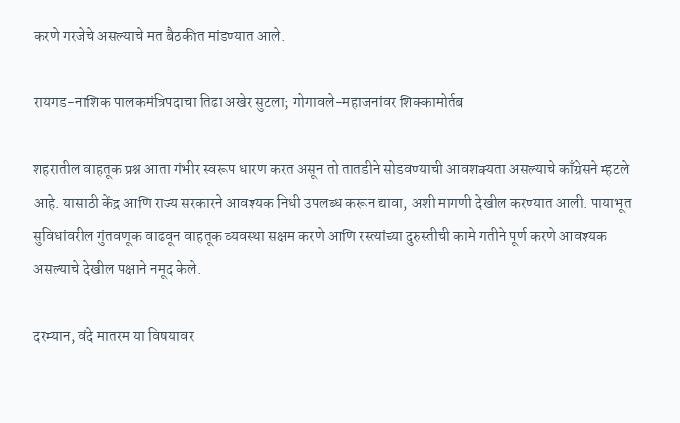करणे गरजेचे असल्याचे मत बैठकीत मांडण्यात आले.

रायगड-नाशिक पालकमंत्रिपदाचा तिढा अखेर सुटला; गोगावले-महाजनांवर शिक्कामोर्तब

शहरातील वाहतूक प्रश्न आता गंभीर स्वरूप धारण करत असून तो तातडीने सोडवण्याची आवशक्यता असल्याचे काँग्रेसने म्हटले आहे. यासाठी केंद्र आणि राज्य सरकारने आवश्यक निधी उपलब्ध करून द्यावा, अशी मागणी देखील करण्यात आली. पायाभूत सुविधांवरील गुंतवणूक वाढवून वाहतूक व्यवस्था सक्षम करणे आणि रस्त्यांच्या दुरुस्तीची कामे गतीने पूर्ण करणे आवश्यक असल्याचे देखील पक्षाने नमूद केले.

दरम्यान, वंदे मातरम या विषयावर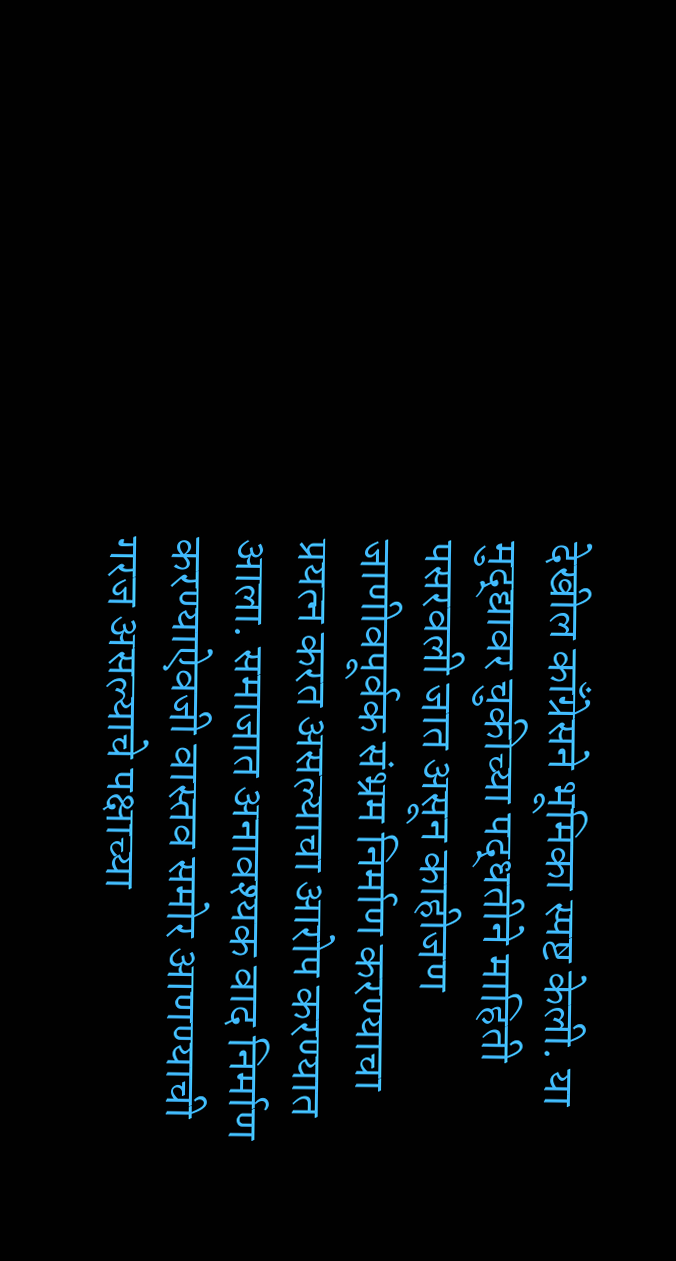देखील काँग्रेसने भूमिका स्पष्ट केली. या मुद्द्यावर चुकीच्या पद्धतीने माहिती पसरवली जात असून काहीजण जाणीवपूर्वक संभ्रम निर्माण करण्याचा प्रयत्न करत असल्याचा आरोप करण्यात आला. समाजात अनावश्यक वाद निर्माण करण्याऐवजी वास्तव समोर आणण्याची गरज असल्याचे पक्षाच्या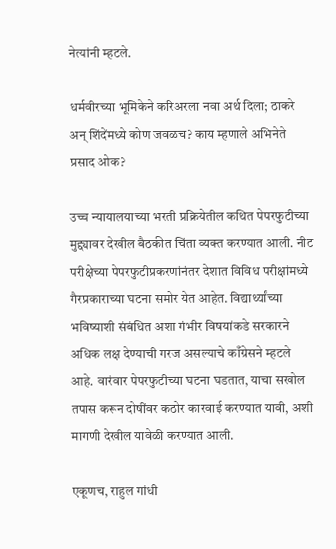नेत्यांनी म्हटले.

धर्मवीरच्या भूमिकेने करिअरला नवा अर्थ दिला; ठाकरे अन् शिंदेंमध्ये कोण जवळच? काय म्हणाले अभिनेते प्रसाद ओक?

उच्च न्यायालयाच्या भरती प्रक्रियेतील कथित पेपरफुटीच्या मुद्द्यावर देखील बैठकीत चिंता व्यक्त करण्यात आली. नीट परीक्षेच्या पेपरफुटीप्रकरणांनंतर देशात विविध परीक्षांमध्ये गैरप्रकाराच्या घटना समोर येत आहेत. विद्यार्थ्यांच्या भविष्याशी संबंधित अशा गंभीर विषयांकडे सरकारने अधिक लक्ष देण्याची गरज असल्याचे काँग्रेसने म्हटले आहे. वारंवार पेपरफुटीच्या घटना घडतात, याचा सखोल तपास करून दोषींवर कठोर कारवाई करण्यात यावी, अशी मागणी देखील यावेळी करण्यात आली.

एकूणच, राहुल गांधी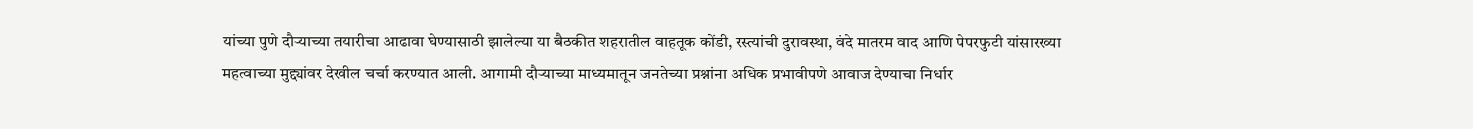यांच्या पुणे दौऱ्याच्या तयारीचा आढावा घेण्यासाठी झालेल्या या बैठकीत शहरातील वाहतूक कोंडी, रस्त्यांची दुरावस्था, वंदे मातरम वाद आणि पेपरफुटी यांसारख्या महत्वाच्या मुद्द्यांवर देखील चर्चा करण्यात आली. आगामी दौऱ्याच्या माध्यमातून जनतेच्या प्रश्नांना अधिक प्रभावीपणे आवाज देण्याचा निर्धार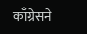काँग्रेसने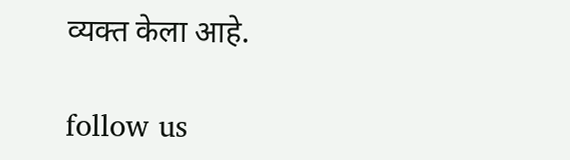व्यक्त केला आहे.

follow us